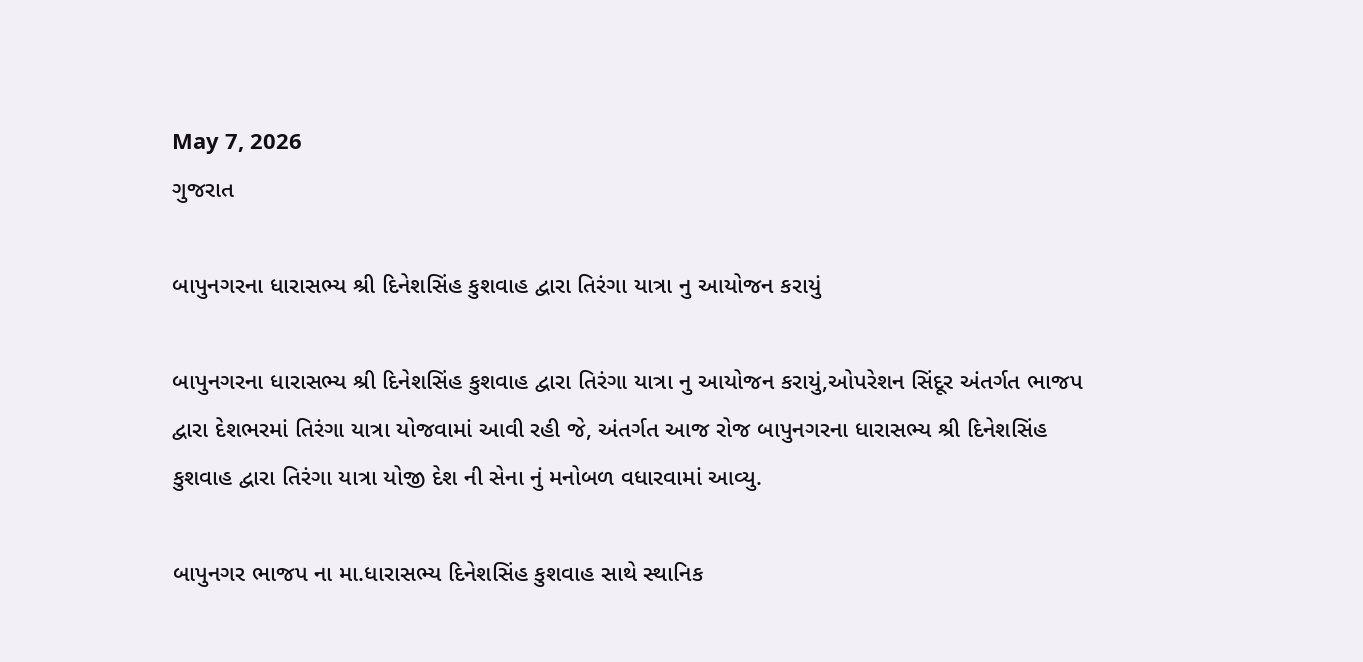May 7, 2026
ગુજરાત

બાપુનગરના ધારાસભ્ય શ્રી દિનેશસિંહ કુશવાહ દ્વારા તિરંગા યાત્રા નુ આયોજન કરાયું

બાપુનગરના ધારાસભ્ય શ્રી દિનેશસિંહ કુશવાહ દ્વારા તિરંગા યાત્રા નુ આયોજન કરાયું,ઓપરેશન સિંદૂર અંતર્ગત ભાજપ દ્વારા દેશભરમાં તિરંગા યાત્રા યોજવામાં આવી રહી જે, અંતર્ગત આજ રોજ બાપુનગરના ધારાસભ્ય શ્રી દિનેશસિંહ કુશવાહ દ્વારા તિરંગા યાત્રા યોજી દેશ ની સેના નું મનોબળ વધારવામાં આવ્યુ.

બાપુનગર ભાજપ ના મા.ધારાસભ્ય દિનેશસિંહ કુશવાહ સાથે સ્થાનિક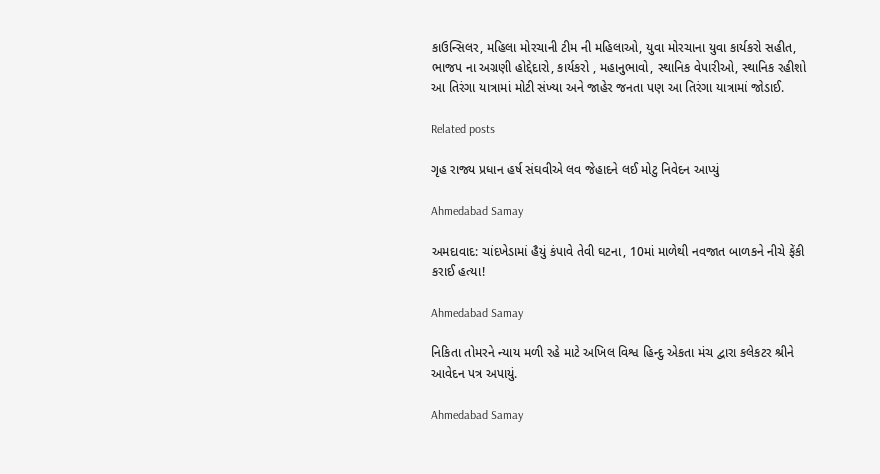કાઉન્સિલર, મહિલા મોરચાની ટીમ ની મહિલાઓ, યુવા મોરચાના યુવા કાર્યકરો સહીત, ભાજપ ના અગ્રણી હોદ્દેદારો, કાર્યકરો , મહાનુભાવો, સ્થાનિક વેપારીઓ, સ્થાનિક રહીશો આ તિરંગા યાત્રામાં મોટી સંખ્યા અને જાહેર જનતા પણ આ તિરંગા યાત્રામાં જોડાઈ.

Related posts

ગૃહ રાજ્ય પ્રધાન હર્ષ સંઘવીએ લવ જેહાદને લઈ મોટુ નિવેદન આપ્યું

Ahmedabad Samay

અમદાવાદ: ચાંદખેડામાં હૈયું કંપાવે તેવી ઘટના, 10માં માળેથી નવજાત બાળકને નીચે ફેંકી કરાઈ હત્યા!

Ahmedabad Samay

નિકિતા તોમરને ન્યાય મળી રહે માટે અખિલ વિશ્વ હિન્દુ એકતા મંચ દ્વારા કલેકટર શ્રીને આવેદન પત્ર અપાયું.

Ahmedabad Samay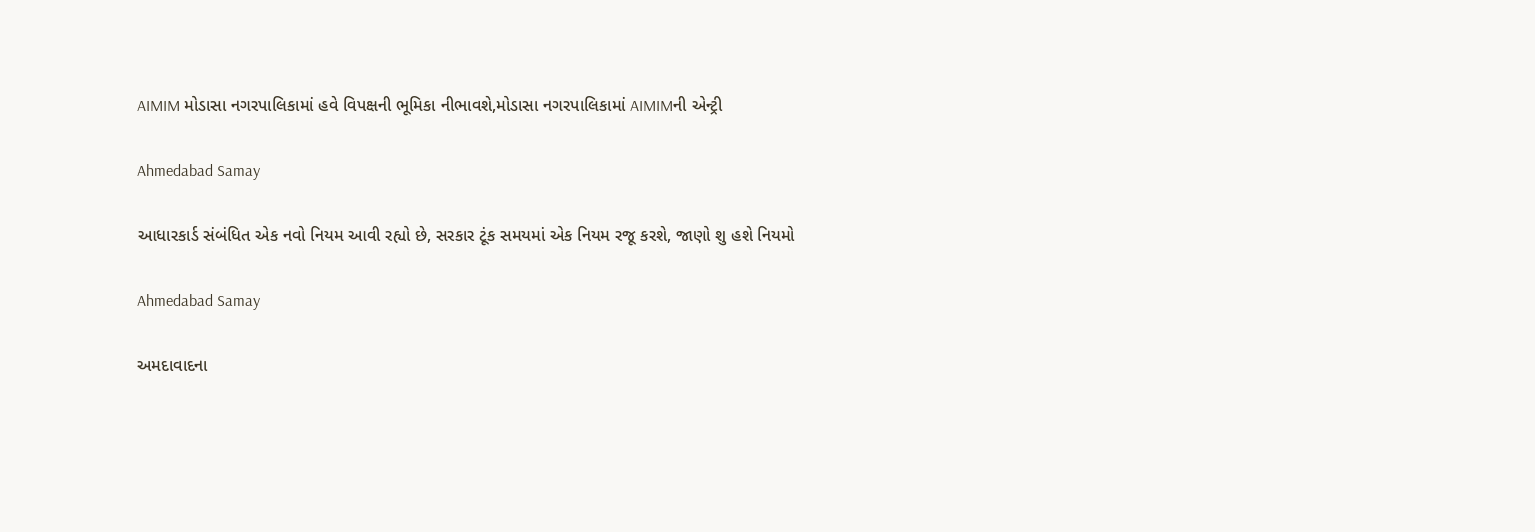AIMIM મોડાસા નગરપાલિકામાં હવે વિપક્ષની ભૂમિકા નીભાવશે,મોડાસા નગરપાલિકામાં AIMIMની એન્ટ્રી

Ahmedabad Samay

આધારકાર્ડ સંબંધિત એક નવો નિયમ આવી રહ્યો છે, સરકાર ટૂંક સમયમાં એક નિયમ રજૂ કરશે, જાણો શુ હશે નિયમો

Ahmedabad Samay

અમદાવાદના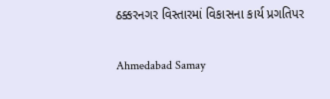ઠક્કરનગર વિસ્તારમાં વિકાસના કાર્ય પ્રગતિપર

Ahmedabad Samay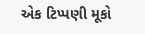એક ટિપ્પણી મૂકો